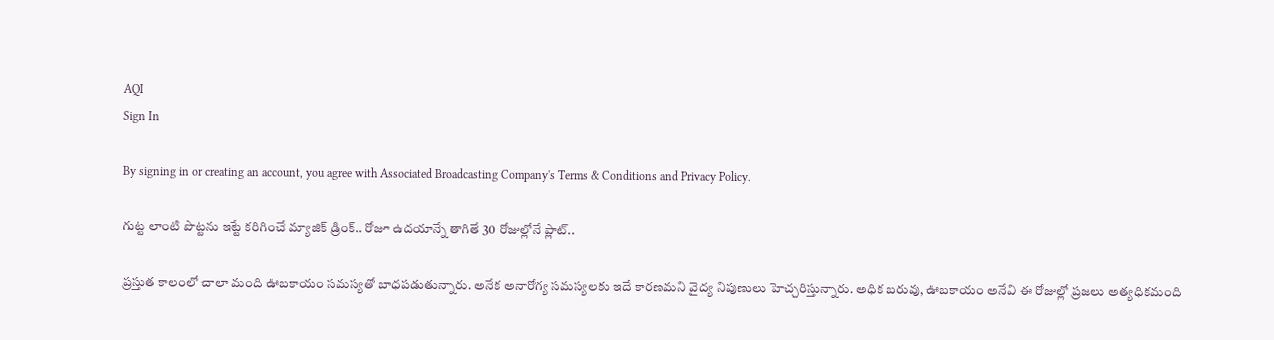AQI
Sign In

By signing in or creating an account, you agree with Associated Broadcasting Company's Terms & Conditions and Privacy Policy.

గుట్ట లాంటి పొట్టను ఇట్టే కరిగించే మ్యాజిక్ డ్రింక్.. రోజూ ఉదయాన్నే తాగితే 30 రోజుల్లోనే ప్లాట్..

ప్రస్తుత కాలంలో చాలా మంది ఊబకాయం సమస్యతో బాధపడుతున్నారు. అనేక అనారోగ్య సమస్యలకు ఇదే కారణమని వైద్య నిపుణులు హెచ్చరిస్తున్నారు. అధిక బరువు, ఊబకాయం అనేవి ఈ రోజుల్లో ప్రజలు అత్యధికమంది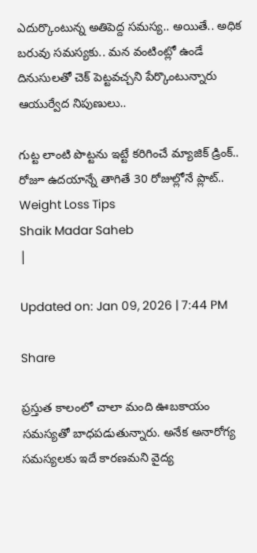ఎదుర్కొంటున్న అతిపెద్ద సమస్య.. అయితే.. అధిక బరువు సమస్యకు.. మన వంటింట్లో ఉండే దినుసులతో చెక్ పెట్టవచ్చని పేర్కొంటున్నారు ఆయుర్వేద నిపుణులు..

గుట్ట లాంటి పొట్టను ఇట్టే కరిగించే మ్యాజిక్ డ్రింక్.. రోజూ ఉదయాన్నే తాగితే 30 రోజుల్లోనే ప్లాట్..
Weight Loss Tips
Shaik Madar Saheb
|

Updated on: Jan 09, 2026 | 7:44 PM

Share

ప్రస్తుత కాలంలో చాలా మంది ఊబకాయం సమస్యతో బాధపడుతున్నారు. అనేక అనారోగ్య సమస్యలకు ఇదే కారణమని వైద్య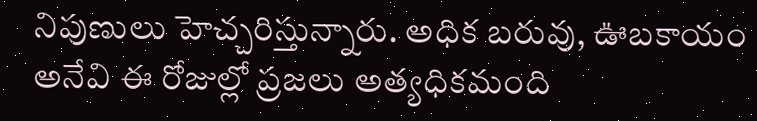నిపుణులు హెచ్చరిస్తున్నారు. అధిక బరువు, ఊబకాయం అనేవి ఈ రోజుల్లో ప్రజలు అత్యధికమంది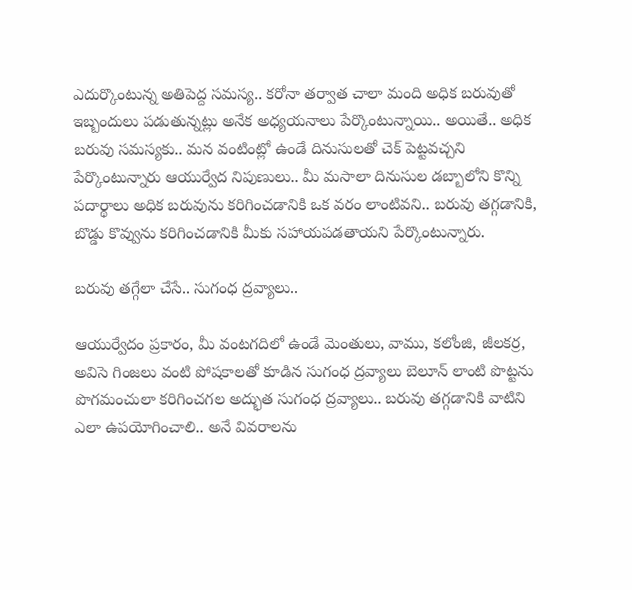ఎదుర్కొంటున్న అతిపెద్ద సమస్య.. కరోనా తర్వాత చాలా మంది అధిక బరువుతో ఇబ్బందులు పడుతున్నట్లు అనేక అధ్యయనాలు పేర్కొంటున్నాయి.. అయితే.. అధిక బరువు సమస్యకు.. మన వంటింట్లో ఉండే దినుసులతో చెక్ పెట్టవచ్చని పేర్కొంటున్నారు ఆయుర్వేద నిపుణులు.. మీ మసాలా దినుసుల డబ్బాలోని కొన్ని పదార్థాలు అధిక బరువును కరిగించడానికి ఒక వరం లాంటివని.. బరువు తగ్గడానికి, బొడ్డు కొవ్వును కరిగించడానికి మీకు సహాయపడతాయని పేర్కొంటున్నారు.

బరువు తగ్గేలా చేసే.. సుగంధ ద్రవ్యాలు..

ఆయుర్వేదం ప్రకారం, మీ వంటగదిలో ఉండే మెంతులు, వాము, కలోంజి, జీలకర్ర, అవిసె గింజలు వంటి పోషకాలతో కూడిన సుగంధ ద్రవ్యాలు బెలూన్ లాంటి పొట్టను పొగమంచులా కరిగించగల అద్భుత సుగంధ ద్రవ్యాలు.. బరువు తగ్గడానికి వాటిని ఎలా ఉపయోగించాలి.. అనే వివరాలను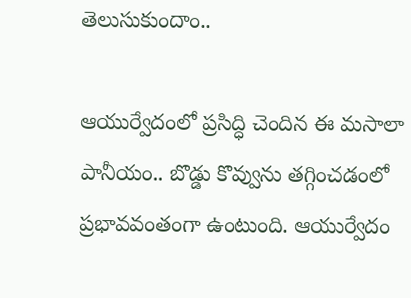తెలుసుకుందాం..

ఆయుర్వేదంలో ప్రసిద్ధి చెందిన ఈ మసాలా పానీయం.. బొడ్డు కొవ్వును తగ్గించడంలో ప్రభావవంతంగా ఉంటుంది. ఆయుర్వేదం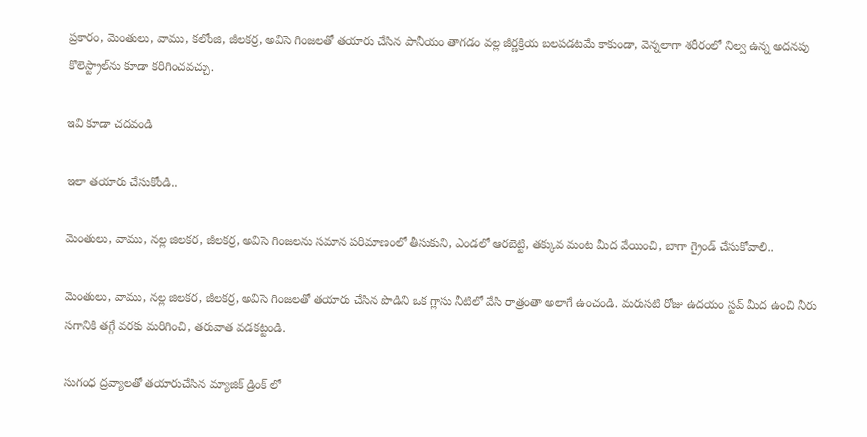ప్రకారం, మెంతులు, వాము, కలోంజి, జీలకర్ర, అవిసె గింజలతో తయారు చేసిన పానీయం తాగడం వల్ల జీర్ణక్రియ బలపడటమే కాకుండా, వెన్నలాగా శరీరంలో నిల్వ ఉన్న అదనపు కొలెస్ట్రాల్‌ను కూడా కరిగించవచ్చు.

ఇవి కూడా చదవండి

ఇలా తయారు చేసుకోండి..

మెంతులు, వాము, నల్ల జిలకర, జీలకర్ర, అవిసె గింజలను సమాన పరిమాణంలో తీసుకుని, ఎండలో ఆరబెట్టి, తక్కువ మంట మీద వేయించి, బాగా గ్రైండ్ చేసుకోవాలి..

మెంతులు, వాము, నల్ల జిలకర, జీలకర్ర, అవిసె గింజలతో తయారు చేసిన పొడిని ఒక గ్లాసు నీటిలో వేసి రాత్రంతా అలాగే ఉంచండి. మరుసటి రోజు ఉదయం స్టవ్ మీద ఉంచి నీరు సగానికి తగ్గే వరకు మరిగించి, తరువాత వడకట్టండి.

సుగంధ ద్రవ్యాలతో తయారుచేసిన మ్యాజిక్ డ్రింక్ లో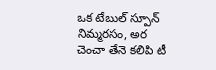ఒక టేబుల్ స్పూన్ నిమ్మరసం, అర చెంచా తేనె కలిపి టీ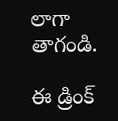లాగా తాగండి.

ఈ డ్రింక్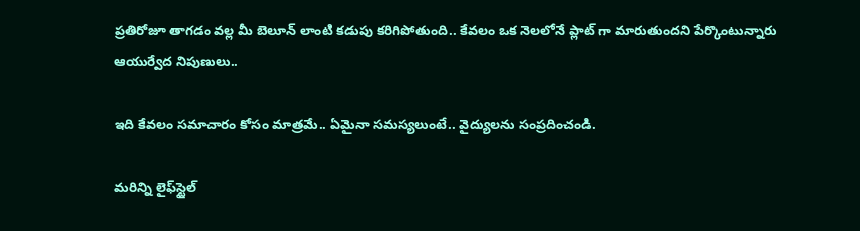ప్రతిరోజూ తాగడం వల్ల మీ బెలూన్ లాంటి కడుపు కరిగిపోతుంది.. కేవలం ఒక నెలలోనే ప్లాట్ గా మారుతుందని పేర్కొంటున్నారు ఆయుర్వేద నిపుణులు..

ఇది కేవలం సమాచారం కోసం మాత్రమే.. ఏమైనా సమస్యలుంటే.. వైద్యులను సంప్రదించండి.

మరిన్ని లైఫ్‌స్టైల్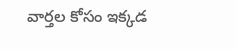వార్తల కోసం ఇక్కడ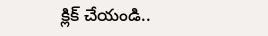క్లిక్ చేయండి..